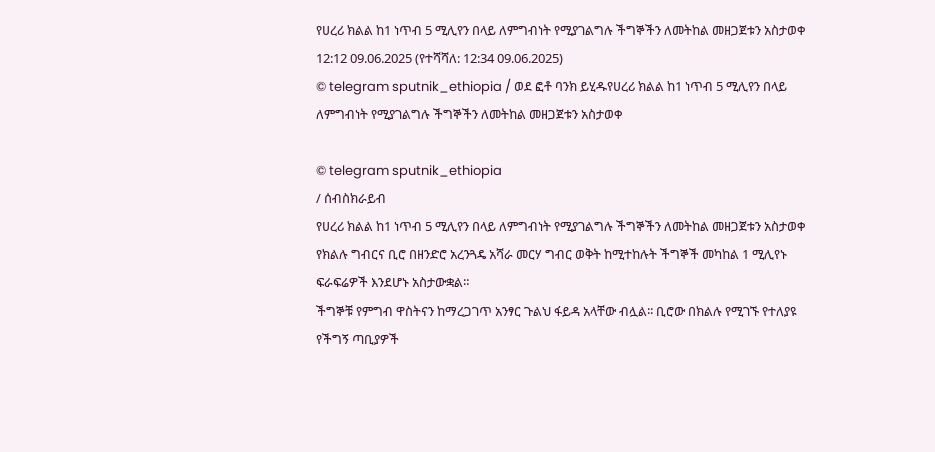የሀረሪ ክልል ከ1 ነጥብ 5 ሚሊየን በላይ ለምግብነት የሚያገልግሉ ችግኞችን ለመትከል መዘጋጀቱን አስታወቀ
12:12 09.06.2025 (የተሻሻለ: 12:34 09.06.2025)
© telegram sputnik_ethiopia / ወደ ፎቶ ባንክ ይሂዱየሀረሪ ክልል ከ1 ነጥብ 5 ሚሊየን በላይ ለምግብነት የሚያገልግሉ ችግኞችን ለመትከል መዘጋጀቱን አስታወቀ

© telegram sputnik_ethiopia
/ ሰብስክራይብ
የሀረሪ ክልል ከ1 ነጥብ 5 ሚሊየን በላይ ለምግብነት የሚያገልግሉ ችግኞችን ለመትከል መዘጋጀቱን አስታወቀ
የክልሉ ግብርና ቢሮ በዘንድሮ አረንጓዴ አሻራ መርሃ ግብር ወቅት ከሚተከሉት ችግኞች መካከል 1 ሚሊየኑ ፍራፍሬዎች እንደሆኑ አስታውቋል።
ችግኞቹ የምግብ ዋስትናን ከማረጋገጥ አንፃር ጉልህ ፋይዳ አላቸው ብሏል፡፡ ቢሮው በክልሉ የሚገኙ የተለያዩ የችግኝ ጣቢያዎች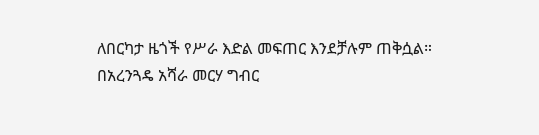ለበርካታ ዜጎች የሥራ እድል መፍጠር እንደቻሉም ጠቅሷል።
በአረንጓዴ አሻራ መርሃ ግብር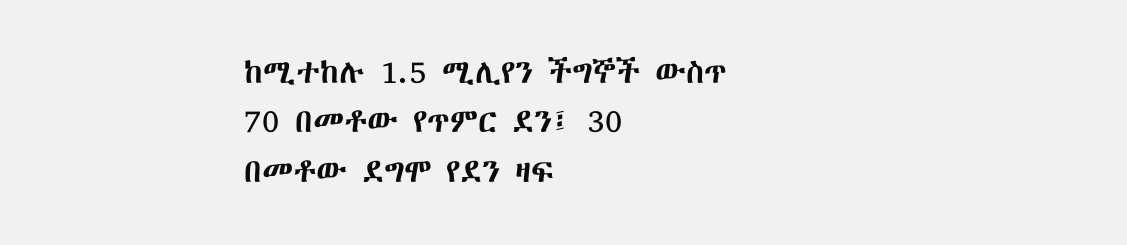ከሚተከሉ 1.5 ሚሊየን ችግኞች ውስጥ 70 በመቶው የጥምር ደን፤ 30 በመቶው ደግሞ የደን ዛፍ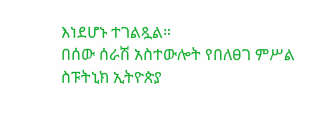እነደሆኑ ተገልጿል።
በሰው ሰራሽ አስተውሎት የበለፀገ ምሥል
ስፑትኒክ ኢትዮጵያ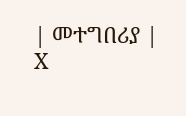| መተግበሪያ | X